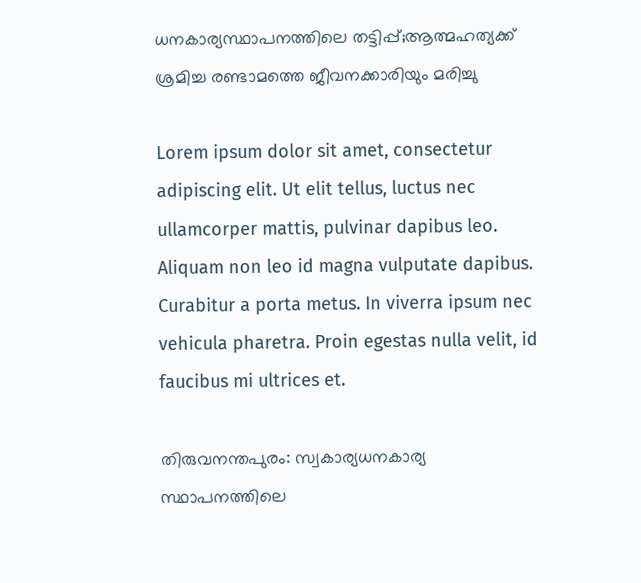ധനകാര്യസ്ഥാപനത്തിലെ തട്ടിപ്പ്;ആത്മഹത്യക്ക് ശ്രമിച്ച രണ്ടാമത്തെ ജീവനക്കാരിയും മരിച്ചു

Lorem ipsum dolor sit amet, consectetur adipiscing elit. Ut elit tellus, luctus nec ullamcorper mattis, pulvinar dapibus leo. Aliquam non leo id magna vulputate dapibus. Curabitur a porta metus. In viverra ipsum nec vehicula pharetra. Proin egestas nulla velit, id faucibus mi ultrices et.

തിരുവനന്തപുരം: സ്വകാര്യധനകാര്യ സ്ഥാപനത്തിലെ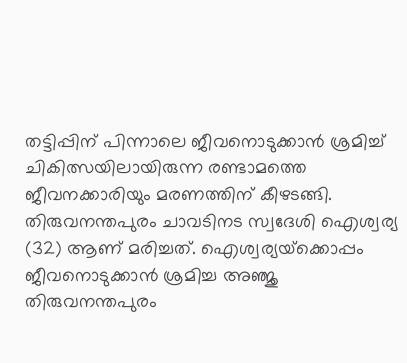തട്ടിപ്പിന് പിന്നാലെ ജീവനൊടുക്കാന്‍ ശ്രമിച്ച് ചികിത്സയിലായിരുന്ന രണ്ടാമത്തെ ജീവനക്കാരിയും മരണത്തിന് കീഴടങ്ങി. തിരുവനന്തപുരം ചാവടിനട സ്വദേശി ഐശ്വര്യ (32) ആണ് മരിച്ചത്. ഐശ്വര്യയ്‌ക്കൊപ്പം ജീവനൊടുക്കാന്‍ ശ്രമിച്ച അഞ്ജു തിരുവനന്തപുരം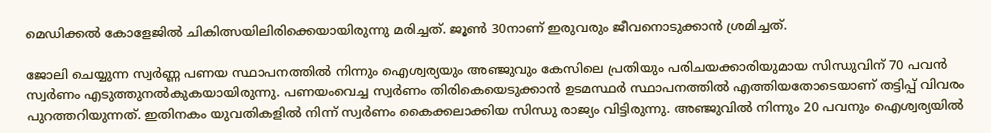മെഡിക്കല്‍ കോളേജില്‍ ചികിത്സയിലിരിക്കെയായിരുന്നു മരിച്ചത്. ജൂണ്‍ 30നാണ് ഇരുവരും ജീവനൊടുക്കാന്‍ ശ്രമിച്ചത്.

ജോലി ചെയ്യുന്ന സ്വര്‍ണ്ണ പണയ സ്ഥാപനത്തില്‍ നിന്നും ഐശ്വര്യയും അഞ്ജുവും കേസിലെ പ്രതിയും പരിചയക്കാരിയുമായ സിന്ധുവിന് 70 പവന്‍ സ്വര്‍ണം എടുത്തുനല്‍കുകയായിരുന്നു. പണയംവെച്ച സ്വര്‍ണം തിരികെയെടുക്കാന്‍ ഉടമസ്ഥര്‍ സ്ഥാപനത്തില്‍ എത്തിയതോടെയാണ് തട്ടിപ്പ് വിവരം പുറത്തറിയുന്നത്. ഇതിനകം യുവതികളില്‍ നിന്ന് സ്വര്‍ണം കൈക്കലാക്കിയ സിന്ധു രാജ്യം വിട്ടിരുന്നു. അഞ്ജുവില്‍ നിന്നും 20 പവനും ഐശ്വര്യയില്‍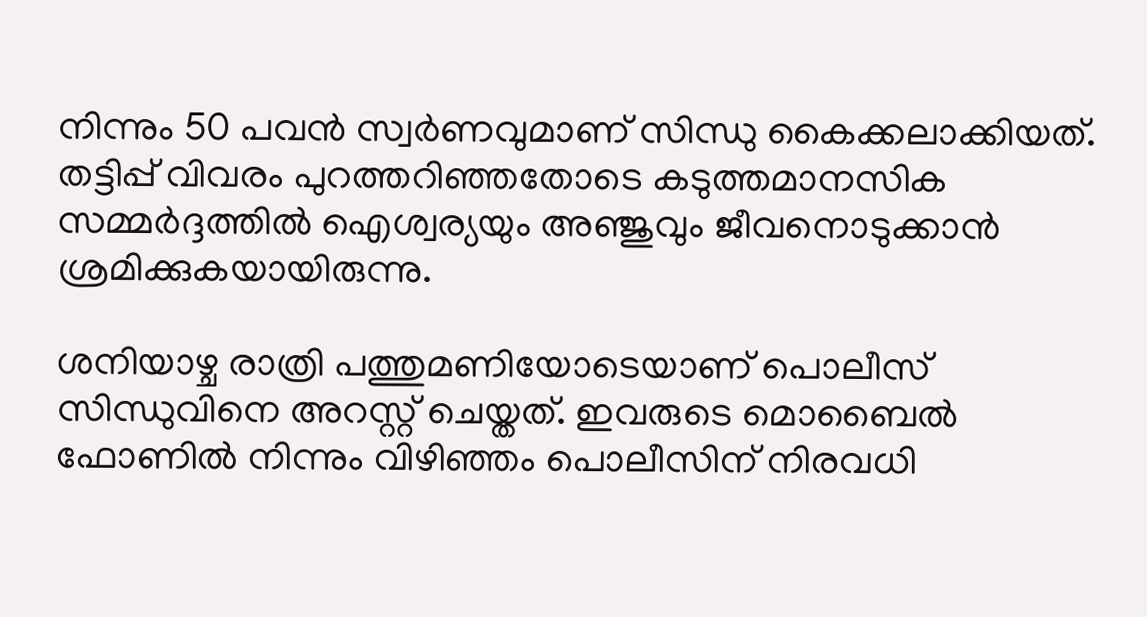നിന്നും 50 പവന്‍ സ്വര്‍ണവുമാണ് സിന്ധു കൈക്കലാക്കിയത്. തട്ടിപ്പ് വിവരം പുറത്തറിഞ്ഞതോടെ കടുത്തമാനസിക സമ്മര്‍ദ്ദത്തില്‍ ഐശ്വര്യയും അഞ്ജുവും ജീവനൊടുക്കാന്‍ ശ്രമിക്കുകയായിരുന്നു.

ശനിയാഴ്ച രാത്രി പത്തുമണിയോടെയാണ് പൊലീസ് സിന്ധുവിനെ അറസ്റ്റ് ചെയ്തത്. ഇവരുടെ മൊബൈല്‍ ഫോണില്‍ നിന്നും വിഴിഞ്ഞം പൊലീസിന് നിരവധി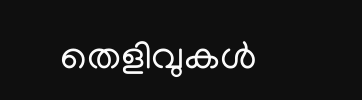തെളിവുകള്‍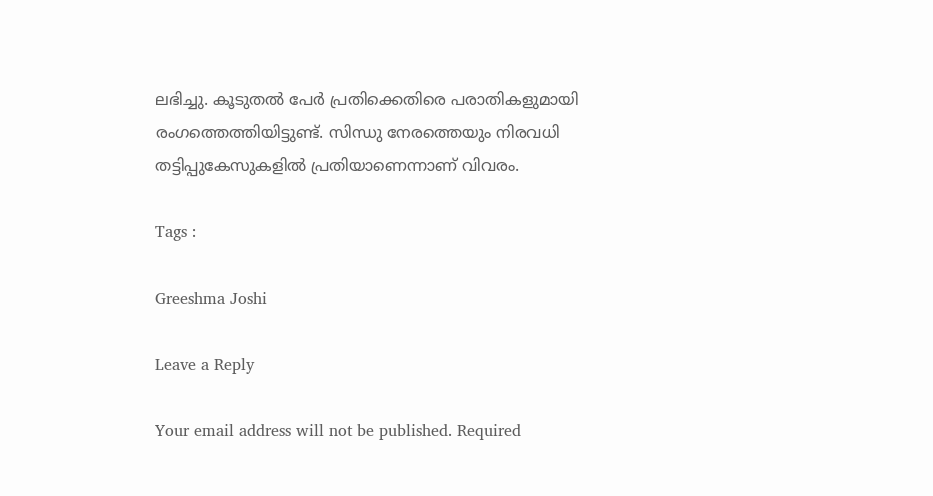ലഭിച്ചു. കൂടുതല്‍ പേര്‍ പ്രതിക്കെതിരെ പരാതികളുമായി രംഗത്തെത്തിയിട്ടുണ്ട്. സിന്ധു നേരത്തെയും നിരവധി തട്ടിപ്പുകേസുകളില്‍ പ്രതിയാണെന്നാണ് വിവരം.

Tags :

Greeshma Joshi

Leave a Reply

Your email address will not be published. Required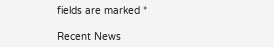fields are marked *

Recent News